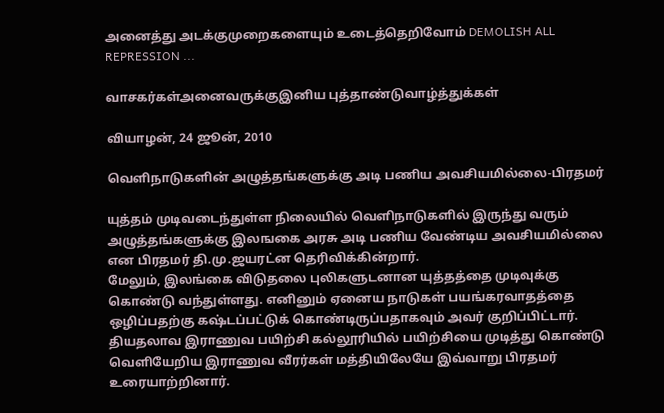அனைத்து அடக்குமுறைகளையும் உடைத்தெறிவோம் DEMOLISH ALL REPRESSION ...

வாசகர்கள்அனைவருக்குஇனிய புத்தாண்டுவாழ்த்துக்கள்

வியாழன், 24 ஜூன், 2010

வெளிநாடுகளின் அழுத்தங்களுக்கு அடி பணிய அவசியமில்லை-பிரதமர்

யுத்தம் முடிவடைந்துள்ள நிலையில் வெளிநாடுகளில் இருந்து வரும் அழுத்தங்களுக்கு இலஙகை அரசு அடி பணிய வேண்டிய அவசியமில்லை என பிரதமர் தி.மு.ஜயரட்ன தெரிவிக்கின்றார்.
மேலும், இலங்கை விடுதலை புலிகளுடனான யுத்தத்தை முடிவுக்கு கொண்டு வந்துள்ளது. எனினும் ஏனைய நாடுகள் பயங்கரவாதத்தை ஒழிப்பதற்கு கஷ்டப்பட்டுக் கொண்டிருப்பதாகவும் அவர் குறிப்பிட்டார்.
தியதலாவ இராணுவ பயிற்சி கல்லூரியில் பயிற்சியை முடித்து கொண்டு வெளியேறிய இராணுவ வீரர்கள் மத்தியிலேயே இவ்வாறு பிரதமர் உரையாற்றினார்.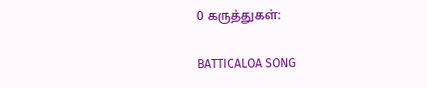0 கருத்துகள்:

BATTICALOA SONG